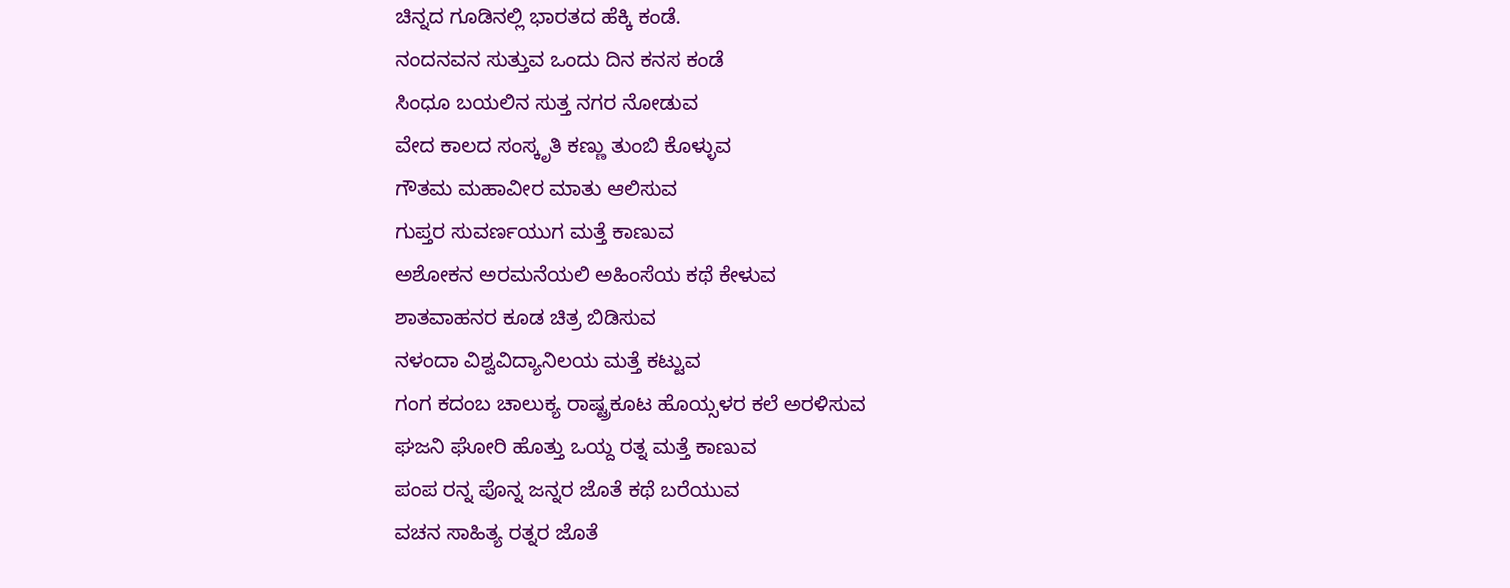ಚಿನ್ನದ ಗೂಡಿನಲ್ಲಿ ಭಾರತದ ಹೆಕ್ಕಿ ಕಂಡೆ.
ನಂದನವನ ಸುತ್ತುವ ಒಂದು ದಿನ ಕನಸ ಕಂಡೆ
ಸಿಂಧೂ ಬಯಲಿನ ಸುತ್ತ ನಗರ ನೋಡುವ
ವೇದ ಕಾಲದ ಸಂಸ್ಕೃತಿ ಕಣ್ಣು ತುಂಬಿ ಕೊಳ್ಳುವ
ಗೌತಮ ಮಹಾವೀರ ಮಾತು ಆಲಿಸುವ
ಗುಪ್ತರ ಸುವರ್ಣಯುಗ ಮತ್ತೆ ಕಾಣುವ
ಅಶೋಕನ ಅರಮನೆಯಲಿ ಅಹಿಂಸೆಯ ಕಥೆ ಕೇಳುವ
ಶಾತವಾಹನರ ಕೂಡ ಚಿತ್ರ ಬಿಡಿಸುವ
ನಳಂದಾ ವಿಶ್ವವಿದ್ಯಾನಿಲಯ ಮತ್ತೆ ಕಟ್ಟುವ
ಗಂಗ ಕದಂಬ ಚಾಲುಕ್ಯ ರಾಷ್ಟ್ರಕೂಟ ಹೊಯ್ಸಳರ ಕಲೆ ಅರಳಿಸುವ
ಘಜನಿ ಘೋರಿ ಹೊತ್ತು ಒಯ್ದ ರತ್ನ ಮತ್ತೆ ಕಾಣುವ
ಪಂಪ ರನ್ನ ಪೊನ್ನ ಜನ್ನರ ಜೊತೆ ಕಥೆ ಬರೆಯುವ
ವಚನ ಸಾಹಿತ್ಯ ರತ್ನರ ಜೊತೆ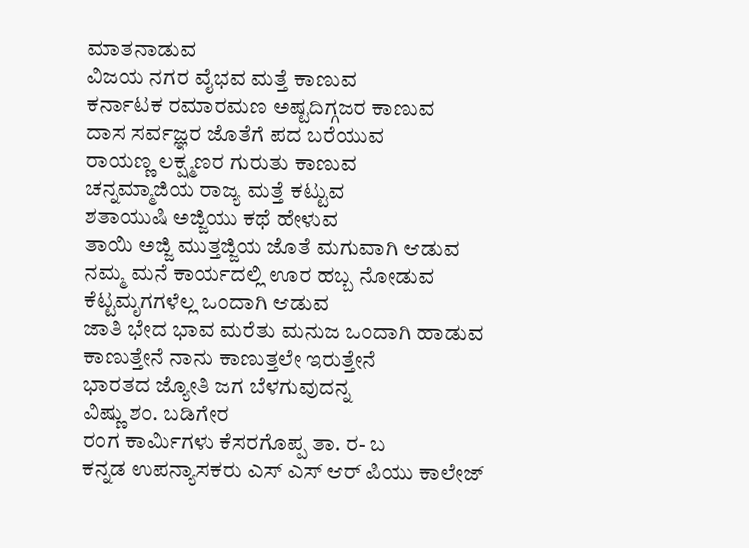ಮಾತನಾಡುವ
ವಿಜಯ ನಗರ ವೈಭವ ಮತ್ತೆ ಕಾಣುವ
ಕರ್ನಾಟಕ ರಮಾರಮಣ ಅಷ್ಟದಿಗ್ಗಜರ ಕಾಣುವ
ದಾಸ ಸರ್ವಜ್ಞರ ಜೊತೆಗೆ ಪದ ಬರೆಯುವ
ರಾಯಣ್ಣ ಲಕ್ಷ್ಮಣರ ಗುರುತು ಕಾಣುವ
ಚನ್ನಮ್ಮಾಜಿಯ ರಾಜ್ಯ ಮತ್ತೆ ಕಟ್ಟುವ
ಶತಾಯುಷಿ ಅಜ್ಜಿಯು ಕಥೆ ಹೇಳುವ
ತಾಯಿ ಅಜ್ಜಿ ಮುತ್ತಜ್ಜಿಯ ಜೊತೆ ಮಗುವಾಗಿ ಆಡುವ
ನಮ್ಮ ಮನೆ ಕಾರ್ಯದಲ್ಲಿ ಊರ ಹಬ್ಬ ನೋಡುವ
ಕೆಟ್ಟಮೃಗಗಳೆಲ್ಲ ಒಂದಾಗಿ ಆಡುವ
ಜಾತಿ ಭೇದ ಭಾವ ಮರೆತು ಮನುಜ ಒಂದಾಗಿ ಹಾಡುವ
ಕಾಣುತ್ತೇನೆ ನಾನು ಕಾಣುತ್ತಲೇ ಇರುತ್ತೇನೆ
ಭಾರತದ ಜ್ಯೋತಿ ಜಗ ಬೆಳಗುವುದನ್ನ
ವಿಷ್ಣು ಶಂ. ಬಡಿಗೇರ
ರಂಗ ಕಾರ್ಮಿಗಳು ಕೆಸರಗೊಪ್ಪ ತಾ. ರ- ಬ
ಕನ್ನಡ ಉಪನ್ಯಾಸಕರು ಎಸ್ ಎಸ್ ಆರ್ ಪಿಯು ಕಾಲೇಜ್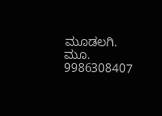ಮೂಡಲಗಿ.
ಮೂ. 9986308407